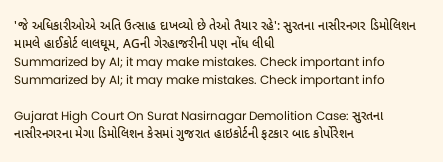'જે અધિકારીઓએ અતિ ઉત્સાહ દાખવ્યો છે તેઓ તૈયાર રહે': સુરતના નાસીરનગર ડિમોલિશન મામલે હાઈકોર્ટ લાલઘૂમ, AGની ગેરહાજરીની પણ નોંધ લીધી
Summarized by AI; it may make mistakes. Check important info
Summarized by AI; it may make mistakes. Check important info

Gujarat High Court On Surat Nasirnagar Demolition Case: સુરતના નાસીરનગરના મેગા ડિમોલિશન કેસમાં ગુજરાત હાઇકોર્ટની ફટકાર બાદ કોર્પોરેશન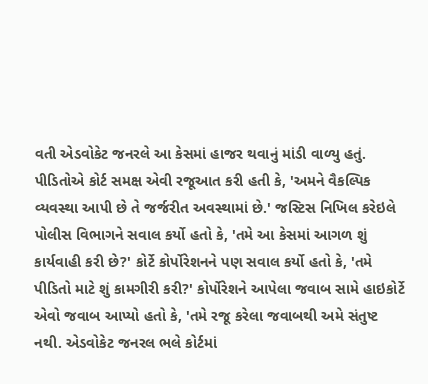વતી એડવોકેટ જનરલે આ કેસમાં હાજર થવાનું માંડી વાળ્યુ હતું. પીડિતોએ કોર્ટ સમક્ષ એવી રજૂઆત કરી હતી કે, 'અમને વૈકલ્પિક વ્યવસ્થા આપી છે તે જર્જરીત અવસ્થામાં છે.' જસ્ટિસ નિખિલ કરેઇલે પોલીસ વિભાગને સવાલ કર્યો હતો કે, 'તમે આ કેસમાં આગળ શું કાર્યવાહી કરી છે?' કોર્ટે કોર્પોરેશનને પણ સવાલ કર્યો હતો કે, 'તમે પીડિતો માટે શું કામગીરી કરી?' કોર્પોરેશને આપેલા જવાબ સામે હાઇકોર્ટે એવો જવાબ આપ્યો હતો કે, 'તમે રજૂ કરેલા જવાબથી અમે સંતુષ્ટ નથી. એડવોકેટ જનરલ ભલે કોર્ટમાં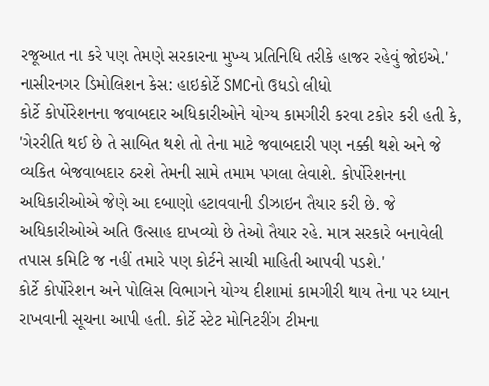રજૂઆત ના કરે પણ તેમણે સરકારના મુખ્ય પ્રતિનિધિ તરીકે હાજર રહેવું જોઇએ.'
નાસીરનગર ડિમોલિશન કેસ: હાઇકોર્ટે SMCનો ઉધડો લીધો
કોર્ટે કોર્પોરેશનના જવાબદાર અધિકારીઓને યોગ્ય કામગીરી કરવા ટકોર કરી હતી કે, 'ગેરરીતિ થઈ છે તે સાબિત થશે તો તેના માટે જવાબદારી પણ નક્કી થશે અને જે વ્યકિત બેજવાબદાર ઠરશે તેમની સામે તમામ પગલા લેવાશે. કોર્પોરેશનના અધિકારીઓએ જેણે આ દબાણો હટાવવાની ડીઝાઇન તૈયાર કરી છે. જે અધિકારીઓએ અતિ ઉત્સાહ દાખવ્યો છે તેઓ તૈયાર રહે. માત્ર સરકારે બનાવેલી તપાસ કમિટિ જ નહીં તમારે પણ કોર્ટને સાચી માહિતી આપવી પડશે.'
કોર્ટે કોર્પોરેશન અને પોલિસ વિભાગને યોગ્ય દીશામાં કામગીરી થાય તેના પર ધ્યાન રાખવાની સૂચના આપી હતી. કોર્ટે સ્ટેટ મોનિટરીંગ ટીમના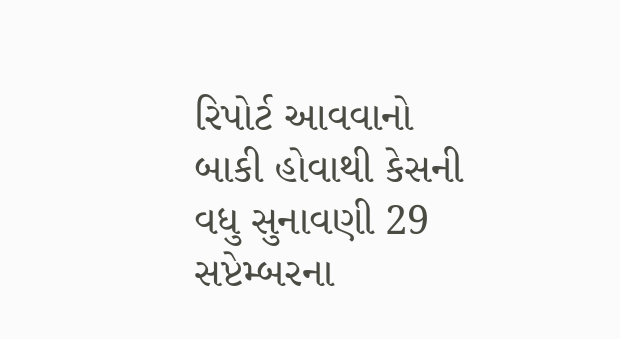રિપોર્ટ આવવાનો બાકી હોવાથી કેસની વધુ સુનાવણી 29 સપ્ટેમ્બરના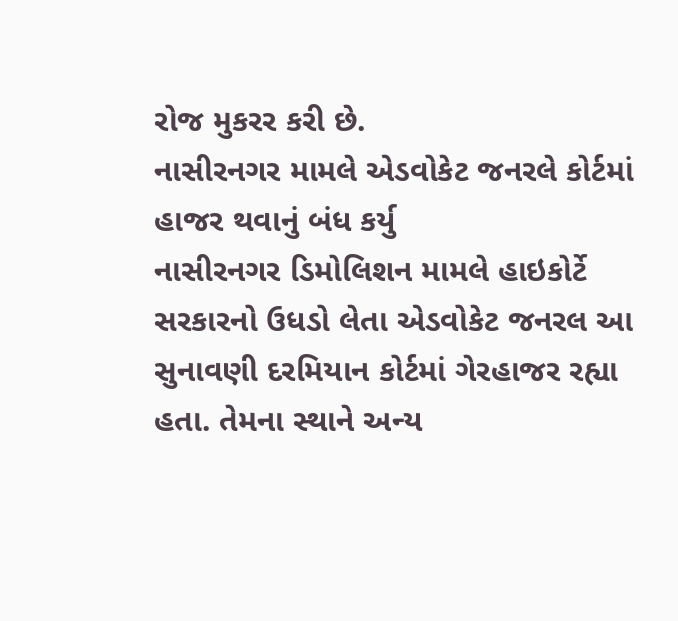રોજ મુકરર કરી છે.
નાસીરનગર મામલે એડવોકેટ જનરલે કોર્ટમાં હાજર થવાનું બંધ કર્યુ
નાસીરનગર ડિમોલિશન મામલે હાઇકોર્ટે સરકારનો ઉધડો લેતા એડવોકેટ જનરલ આ સુનાવણી દરમિયાન કોર્ટમાં ગેરહાજર રહ્યા હતા. તેમના સ્થાને અન્ય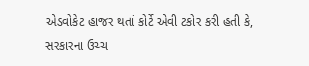એડવોકેટ હાજર થતાં કોર્ટે એવી ટકોર કરી હતી કે, સરકારના ઉચ્ચ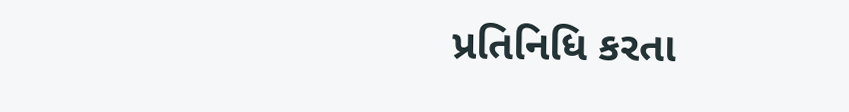પ્રતિનિધિ કરતા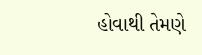હોવાથી તેમણે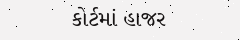કોર્ટમાં હાજર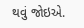થવું જોઇએ.